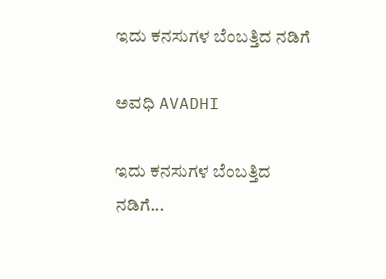ಇದು ಕನಸುಗಳ ಬೆಂಬತ್ತಿದ ನಡಿಗೆ‍

ಅವಧಿ AVADHI

ಇದು ಕನಸುಗಳ ಬೆಂಬತ್ತಿದ ನಡಿಗೆ...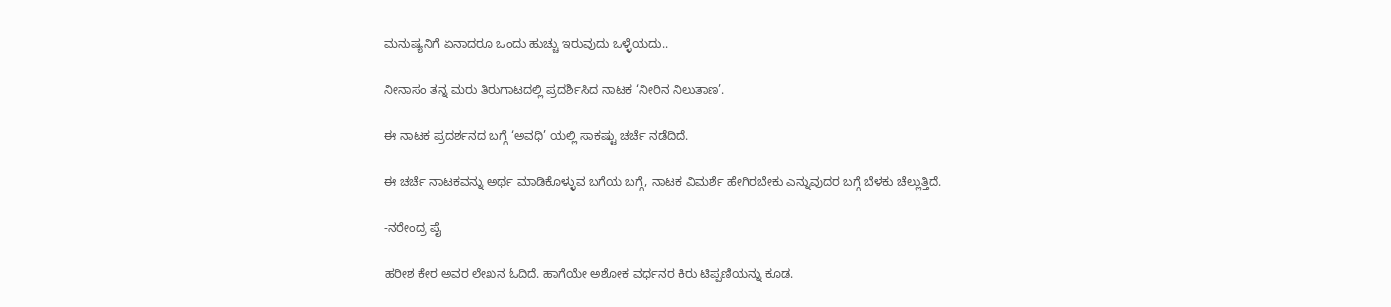ಮನುಷ್ಯನಿಗೆ ಏನಾದರೂ ಒಂದು ಹುಚ್ಚು ಇರುವುದು ಒಳ್ಳೆಯದು..

ನೀನಾಸಂ ತನ್ನ ಮರು ತಿರುಗಾಟದಲ್ಲಿ ಪ್ರದರ್ಶಿಸಿದ ನಾಟಕ ‘ನೀರಿನ ನಿಲುತಾಣ’.

ಈ ನಾಟಕ ಪ್ರದರ್ಶನದ ಬಗ್ಗೆ ‘ಅವಧಿ’ ಯಲ್ಲಿ ಸಾಕಷ್ಟು ಚರ್ಚೆ ನಡೆದಿದೆ.

ಈ ಚರ್ಚೆ ನಾಟಕವನ್ನು ಅರ್ಥ ಮಾಡಿಕೊಳ್ಳುವ ಬಗೆಯ ಬಗ್ಗೆ, ನಾಟಕ ವಿಮರ್ಶೆ ಹೇಗಿರಬೇಕು ಎನ್ನುವುದರ ಬಗ್ಗೆ ಬೆಳಕು ಚೆಲ್ಲುತ್ತಿದೆ.

-ನರೇಂದ್ರ ಪೈ

ಹರೀಶ ಕೇರ ಅವರ ಲೇಖನ ಓದಿದೆ. ಹಾಗೆಯೇ ಅಶೋಕ ವರ್ಧನರ ಕಿರು ಟಿಪ್ಪಣಿಯನ್ನು ಕೂಡ.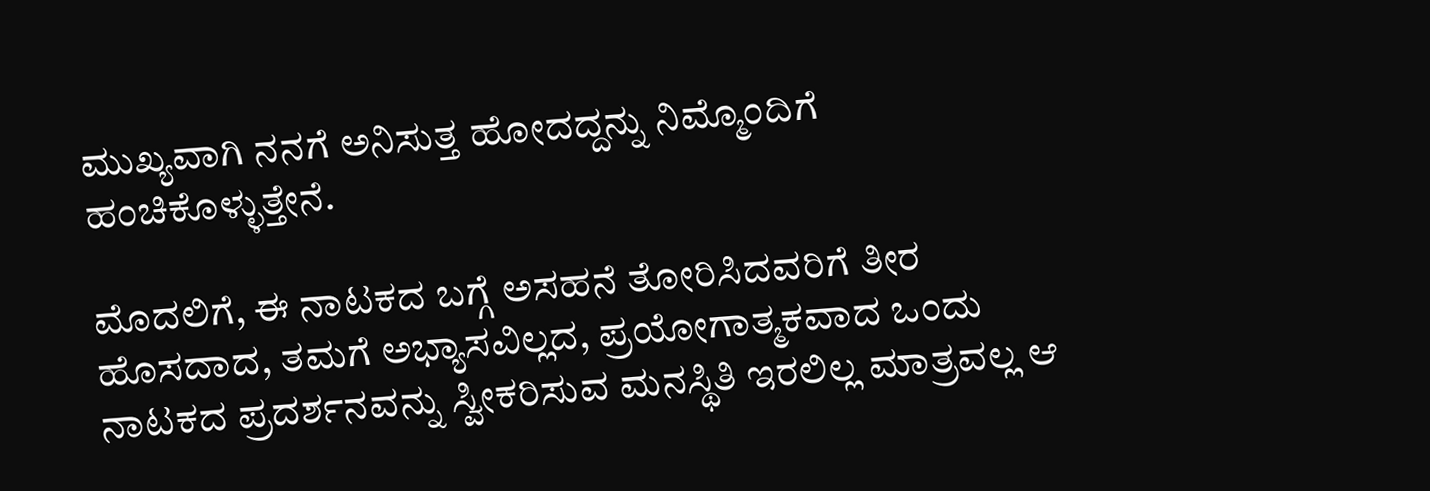ಮುಖ್ಯವಾಗಿ ನನಗೆ ಅನಿಸುತ್ತ ಹೋದದ್ದನ್ನು ನಿಮ್ಮೊಂದಿಗೆ ಹಂಚಿಕೊಳ್ಳುತ್ತೇನೆ.

ಮೊದಲಿಗೆ, ಈ ನಾಟಕದ ಬಗ್ಗೆ ಅಸಹನೆ ತೋರಿಸಿದವರಿಗೆ ತೀರ ಹೊಸದಾದ, ತಮಗೆ ಅಭ್ಯಾಸವಿಲ್ಲದ, ಪ್ರಯೋಗಾತ್ಮಕವಾದ ಒಂದು ನಾಟಕದ ಪ್ರದರ್ಶನವನ್ನು ಸ್ವೀಕರಿಸುವ ಮನಸ್ಥಿತಿ ಇರಲಿಲ್ಲ ಮಾತ್ರವಲ್ಲ ಆ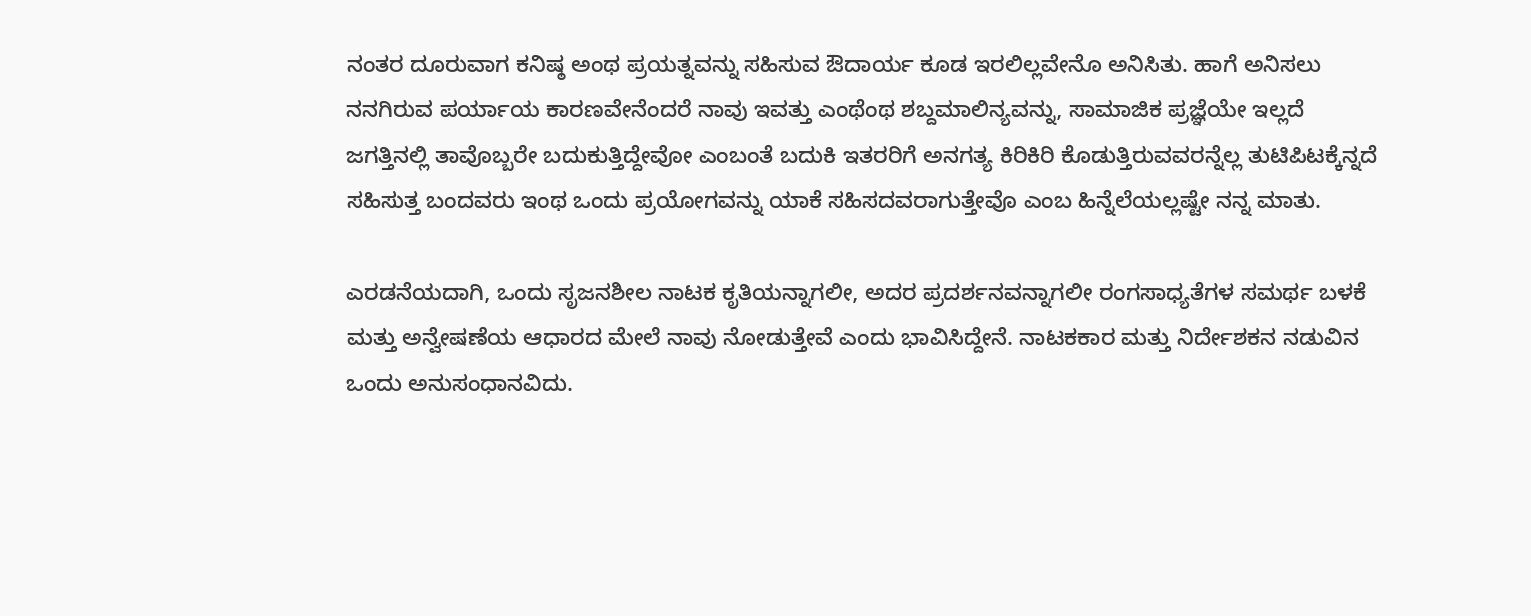ನಂತರ ದೂರುವಾಗ ಕನಿಷ್ಠ ಅಂಥ ಪ್ರಯತ್ನವನ್ನು ಸಹಿಸುವ ಔದಾರ್ಯ ಕೂಡ ಇರಲಿಲ್ಲವೇನೊ ಅನಿಸಿತು. ಹಾಗೆ ಅನಿಸಲು ನನಗಿರುವ ಪರ್ಯಾಯ ಕಾರಣವೇನೆಂದರೆ ನಾವು ಇವತ್ತು ಎಂಥೆಂಥ ಶಬ್ದಮಾಲಿನ್ಯವನ್ನು, ಸಾಮಾಜಿಕ ಪ್ರಜ್ಞೆಯೇ ಇಲ್ಲದೆ ಜಗತ್ತಿನಲ್ಲಿ ತಾವೊಬ್ಬರೇ ಬದುಕುತ್ತಿದ್ದೇವೋ ಎಂಬಂತೆ ಬದುಕಿ ಇತರರಿಗೆ ಅನಗತ್ಯ ಕಿರಿಕಿರಿ ಕೊಡುತ್ತಿರುವವರನ್ನೆಲ್ಲ ತುಟಿಪಿಟಕ್ಕೆನ್ನದೆ ಸಹಿಸುತ್ತ ಬಂದವರು ಇಂಥ ಒಂದು ಪ್ರಯೋಗವನ್ನು ಯಾಕೆ ಸಹಿಸದವರಾಗುತ್ತೇವೊ ಎಂಬ ಹಿನ್ನೆಲೆಯಲ್ಲಷ್ಟೇ ನನ್ನ ಮಾತು.

ಎರಡನೆಯದಾಗಿ, ಒಂದು ಸೃಜನಶೀಲ ನಾಟಕ ಕೃತಿಯನ್ನಾಗಲೀ, ಅದರ ಪ್ರದರ್ಶನವನ್ನಾಗಲೀ ರಂಗಸಾಧ್ಯತೆಗಳ ಸಮರ್ಥ ಬಳಕೆ ಮತ್ತು ಅನ್ವೇಷಣೆಯ ಆಧಾರದ ಮೇಲೆ ನಾವು ನೋಡುತ್ತೇವೆ ಎಂದು ಭಾವಿಸಿದ್ದೇನೆ. ನಾಟಕಕಾರ ಮತ್ತು ನಿರ್ದೇಶಕನ ನಡುವಿನ ಒಂದು ಅನುಸಂಧಾನವಿದು.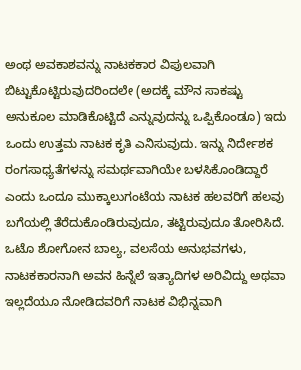ಅಂಥ ಅವಕಾಶವನ್ನು ನಾಟಕಕಾರ ವಿಪುಲವಾಗಿ ಬಿಟ್ಟುಕೊಟ್ಟಿರುವುದರಿಂದಲೇ (ಅದಕ್ಕೆ ಮೌನ ಸಾಕಷ್ಟು ಅನುಕೂಲ ಮಾಡಿಕೊಟ್ಟಿದೆ ಎನ್ನುವುದನ್ನು ಒಪ್ಪಿಕೊಂಡೂ) ಇದು ಒಂದು ಉತ್ತಮ ನಾಟಕ ಕೃತಿ ಎನಿಸುವುದು. ಇನ್ನು ನಿರ್ದೇಶಕ ರಂಗಸಾಧ್ಯತೆಗಳನ್ನು ಸಮರ್ಥವಾಗಿಯೇ ಬಳಸಿಕೊಂಡಿದ್ದಾರೆ ಎಂದು ಒಂದೂ ಮುಕ್ಕಾಲುಗಂಟೆಯ ನಾಟಕ ಹಲವರಿಗೆ ಹಲವು ಬಗೆಯಲ್ಲಿ ತೆರೆದುಕೊಂಡಿರುವುದೂ, ತಟ್ಟಿರುವುದೂ ತೋರಿಸಿದೆ. ಒಟೊ ಶೋಗೋನ ಬಾಲ್ಯ, ವಲಸೆಯ ಅನುಭವಗಳು, ನಾಟಕಕಾರನಾಗಿ ಅವನ ಹಿನ್ನೆಲೆ ಇತ್ಯಾದಿಗಳ ಅರಿವಿದ್ದು ಅಥವಾ ಇಲ್ಲದೆಯೂ ನೋಡಿದವರಿಗೆ ನಾಟಕ ವಿಭಿನ್ನವಾಗಿ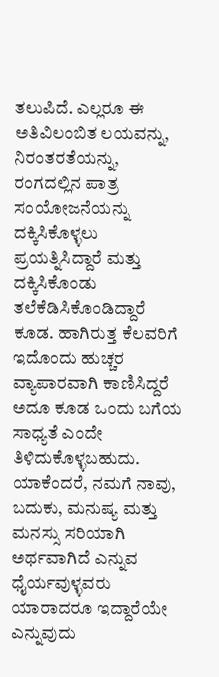ತಲುಪಿದೆ. ಎಲ್ಲರೂ ಈ ಅತಿವಿಲಂಬಿತ ಲಯವನ್ನು, ನಿರಂತರತೆಯನ್ನು, ರಂಗದಲ್ಲಿನ ಪಾತ್ರ ಸಂಯೋಜನೆಯನ್ನು ದಕ್ಕಿಸಿಕೊಳ್ಳಲು ಪ್ರಯತ್ನಿಸಿದ್ದಾರೆ ಮತ್ತು ದಕ್ಕಿಸಿಕೊಂಡು ತಲೆಕೆಡಿಸಿಕೊಂಡಿದ್ದಾರೆ ಕೂಡ. ಹಾಗಿರುತ್ತ ಕೆಲವರಿಗೆ ಇದೊಂದು ಹುಚ್ಚರ ವ್ಯಾಪಾರವಾಗಿ ಕಾಣಿಸಿದ್ದರೆ ಅದೂ ಕೂಡ ಒಂದು ಬಗೆಯ ಸಾಧ್ಯತೆ ಎಂದೇ ತಿಳಿದುಕೊಳ್ಳಬಹುದು. ಯಾಕೆಂದರೆ, ನಮಗೆ ನಾವು, ಬದುಕು, ಮನುಷ್ಯ ಮತ್ತು ಮನಸ್ಸು ಸರಿಯಾಗಿ ಅರ್ಥವಾಗಿದೆ ಎನ್ನುವ ಧೈರ್ಯವುಳ್ಳವರು ಯಾರಾದರೂ ಇದ್ದಾರೆಯೇ ಎನ್ನುವುದು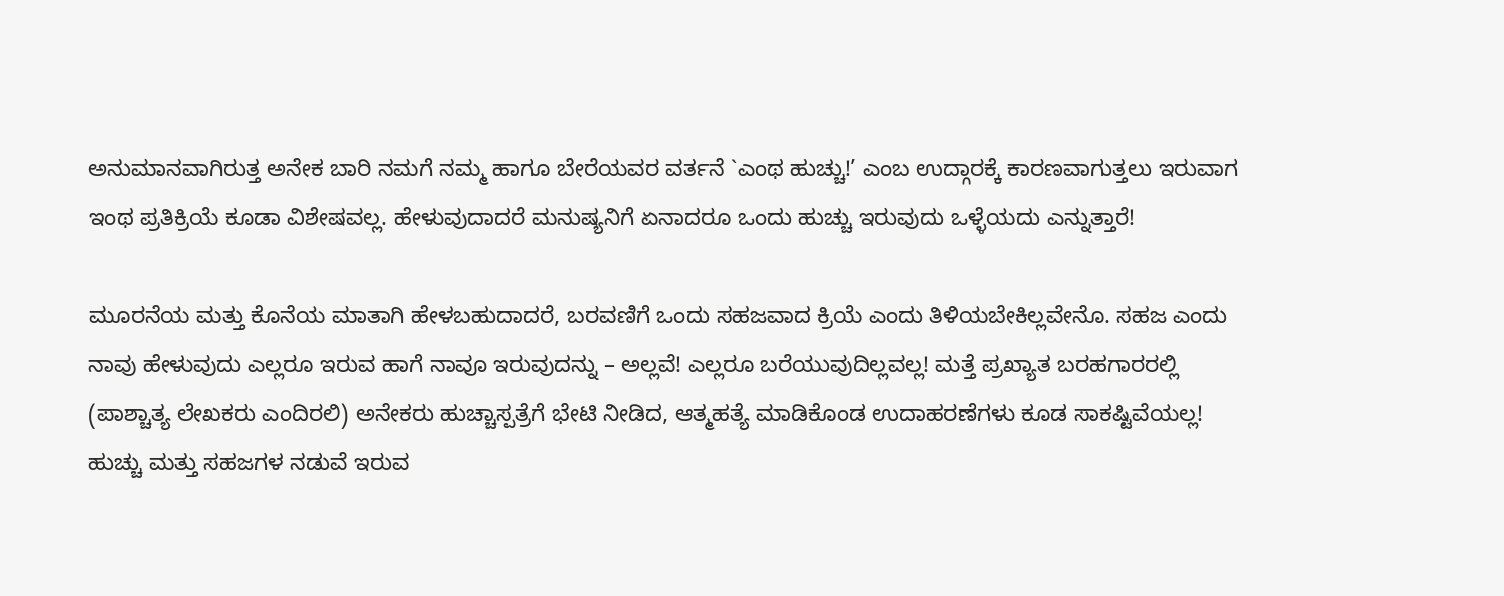ಅನುಮಾನವಾಗಿರುತ್ತ ಅನೇಕ ಬಾರಿ ನಮಗೆ ನಮ್ಮ ಹಾಗೂ ಬೇರೆಯವರ ವರ್ತನೆ `ಎಂಥ ಹುಚ್ಚು!’ ಎಂಬ ಉದ್ಗಾರಕ್ಕೆ ಕಾರಣವಾಗುತ್ತಲು ಇರುವಾಗ ಇಂಥ ಪ್ರತಿಕ್ರಿಯೆ ಕೂಡಾ ವಿಶೇಷವಲ್ಲ. ಹೇಳುವುದಾದರೆ ಮನುಷ್ಯನಿಗೆ ಏನಾದರೂ ಒಂದು ಹುಚ್ಚು ಇರುವುದು ಒಳ್ಳೆಯದು ಎನ್ನುತ್ತಾರೆ!

ಮೂರನೆಯ ಮತ್ತು ಕೊನೆಯ ಮಾತಾಗಿ ಹೇಳಬಹುದಾದರೆ, ಬರವಣಿಗೆ ಒಂದು ಸಹಜವಾದ ಕ್ರಿಯೆ ಎಂದು ತಿಳಿಯಬೇಕಿಲ್ಲವೇನೊ. ಸಹಜ ಎಂದು ನಾವು ಹೇಳುವುದು ಎಲ್ಲರೂ ಇರುವ ಹಾಗೆ ನಾವೂ ಇರುವುದನ್ನು – ಅಲ್ಲವೆ! ಎಲ್ಲರೂ ಬರೆಯುವುದಿಲ್ಲವಲ್ಲ! ಮತ್ತೆ ಪ್ರಖ್ಯಾತ ಬರಹಗಾರರಲ್ಲಿ (ಪಾಶ್ಚಾತ್ಯ ಲೇಖಕರು ಎಂದಿರಲಿ) ಅನೇಕರು ಹುಚ್ಚಾಸ್ಪತ್ರೆಗೆ ಭೇಟಿ ನೀಡಿದ, ಆತ್ಮಹತ್ಯೆ ಮಾಡಿಕೊಂಡ ಉದಾಹರಣೆಗಳು ಕೂಡ ಸಾಕಷ್ಟಿವೆಯಲ್ಲ! ಹುಚ್ಚು ಮತ್ತು ಸಹಜಗಳ ನಡುವೆ ಇರುವ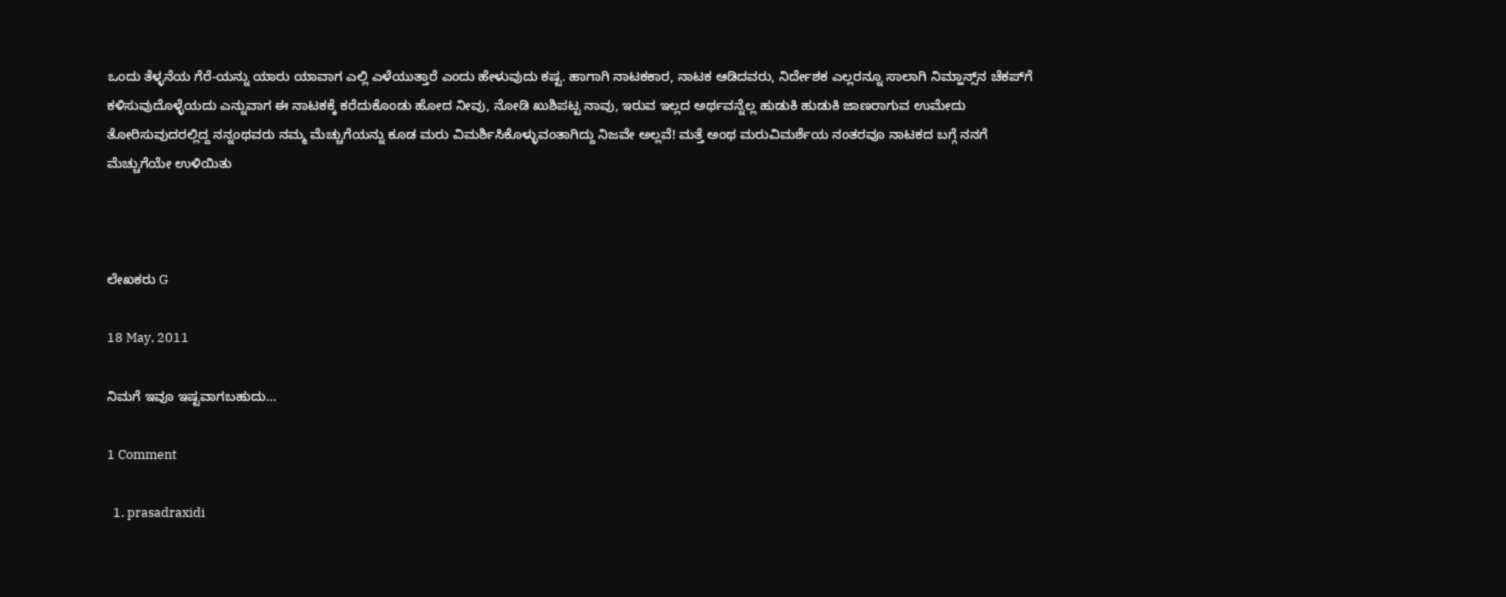ಒಂದು ತೆಳ್ಳನೆಯ ಗೆರೆ-ಯನ್ನು ಯಾರು ಯಾವಾಗ ಎಲ್ಲಿ ಎಳೆಯುತ್ತಾರೆ ಎಂದು ಹೇಳುವುದು ಕಷ್ಟ. ಹಾಗಾಗಿ ನಾಟಕಕಾರ, ನಾಟಕ ಆಡಿದವರು, ನಿರ್ದೇಶಕ ಎಲ್ಲರನ್ನೂ ಸಾಲಾಗಿ ನಿಮ್ಹಾನ್ಸ್‌ನ ಚೆಕಪ್‌ಗೆ ಕಳಿಸುವುದೊಳ್ಳೆಯದು ಎನ್ನುವಾಗ ಈ ನಾಟಕಕ್ಕೆ ಕರೆದುಕೊಂಡು ಹೋದ ನೀವು, ನೋಡಿ ಖುಶಿಪಟ್ಟ ನಾವು, ಇರುವ ಇಲ್ಲದ ಅರ್ಥವನ್ನೆಲ್ಲ ಹುಡುಕಿ ಹುಡುಕಿ ಜಾಣರಾಗುವ ಉಮೇದು ತೋರಿಸುವುದರಲ್ಲಿದ್ದ ನನ್ನಂಥವರು ನಮ್ಮ ಮೆಚ್ಚುಗೆಯನ್ನು ಕೂಡ ಮರು ವಿಮರ್ಶಿಸಿಕೊಳ್ಳುವಂತಾಗಿದ್ದು ನಿಜವೇ ಅಲ್ಲವೆ! ಮತ್ತೆ ಅಂಥ ಮರುವಿಮರ್ಶೆಯ ನಂತರವೂ ನಾಟಕದ ಬಗ್ಗೆ ನನಗೆ ಮೆಚ್ಚುಗೆಯೇ ಉಳಿಯಿತು



ಲೇಖಕರು G

18 May, 2011

ನಿಮಗೆ ಇವೂ ಇಷ್ಟವಾಗಬಹುದು…

1 Comment

  1. prasadraxidi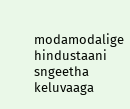modamodalige hindustaani sngeetha keluvaaga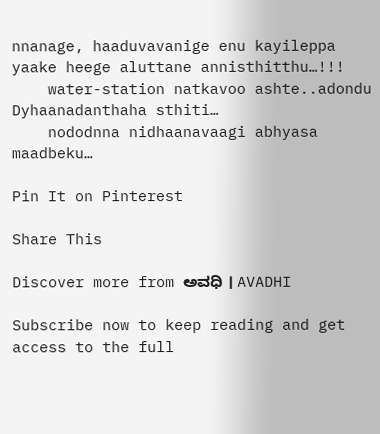nnanage, haaduvavanige enu kayileppa yaake heege aluttane annisthitthu…!!!
    water-station natkavoo ashte..adondu Dyhaanadanthaha sthiti…
    nododnna nidhaanavaagi abhyasa maadbeku…

Pin It on Pinterest

Share This

Discover more from ಅವಧಿ । AVADHI

Subscribe now to keep reading and get access to the full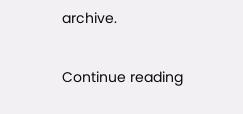archive.

Continue reading